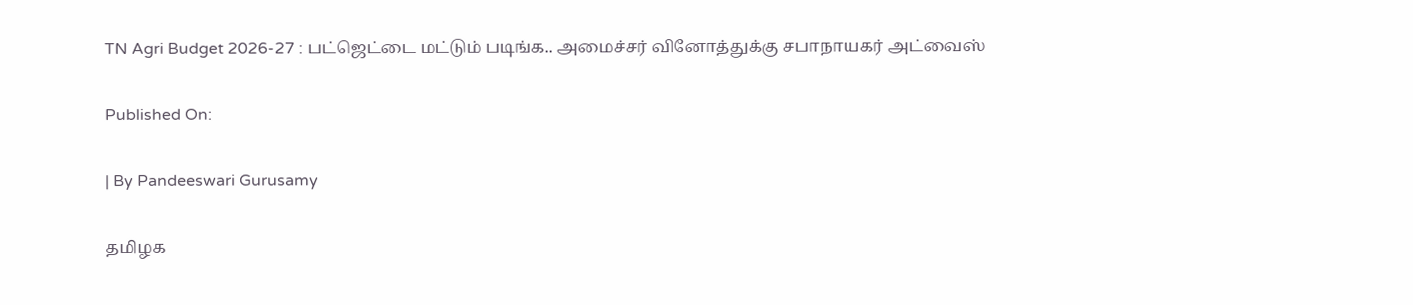TN Agri Budget 2026-27 : பட்ஜெட்டை மட்டும் படிங்க.. அமைச்சர் வினோத்துக்கு சபாநாயகர் அட்வைஸ்

Published On:

| By Pandeeswari Gurusamy

தமிழக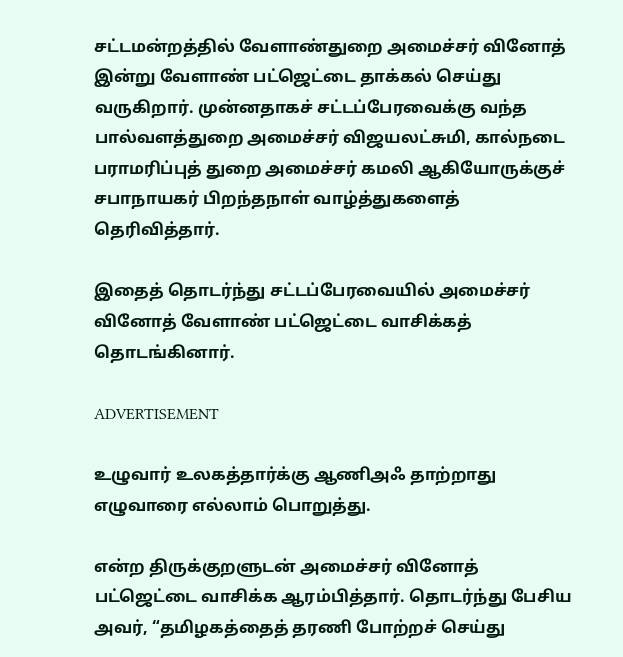சட்டமன்றத்தில் வேளாண்துறை அமைச்சர் வினோத் இன்று வேளாண் பட்ஜெட்டை தாக்கல் செய்து வருகிறார். முன்னதாகச் சட்டப்பேரவைக்கு வந்த பால்வளத்துறை அமைச்சர் விஜயலட்சுமி, கால்நடை பராமரிப்புத் துறை அமைச்சர் கமலி ஆகியோருக்குச் சபாநாயகர் பிறந்தநாள் வாழ்த்துகளைத் தெரிவித்தார்.

இதைத் தொடர்ந்து சட்டப்பேரவையில் அமைச்சர் வினோத் வேளாண் பட்ஜெட்டை வாசிக்கத் தொடங்கினார்.

ADVERTISEMENT

உழுவார் உலகத்தார்க்கு ஆணிஅஃ தாற்றாது
எழுவாரை எல்லாம் பொறுத்து.

என்ற திருக்குறளுடன் அமைச்சர் வினோத் பட்ஜெட்டை வாசிக்க ஆரம்பித்தார். தொடர்ந்து பேசிய அவர், “தமிழகத்தைத் தரணி போற்றச் செய்து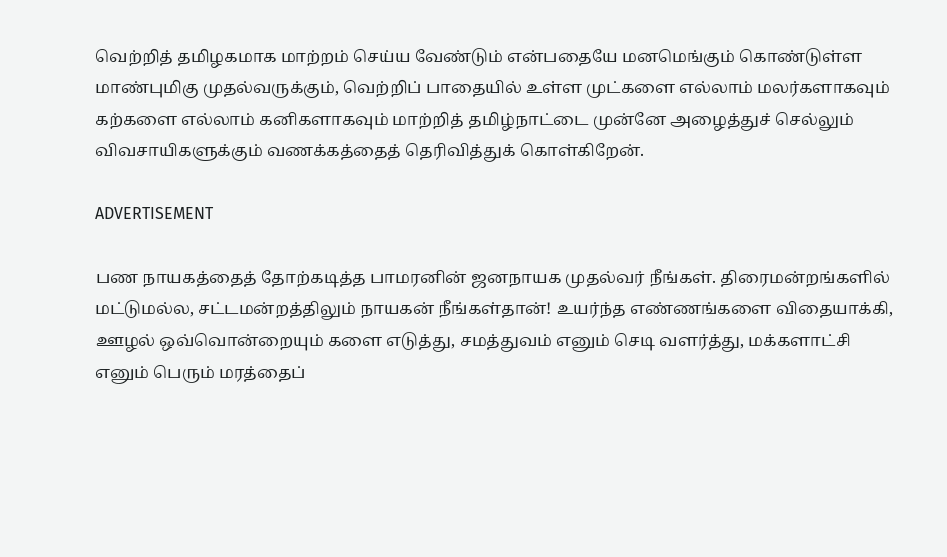வெற்றித் தமிழகமாக மாற்றம் செய்ய வேண்டும் என்பதையே மனமெங்கும் கொண்டுள்ள மாண்புமிகு முதல்வருக்கும், வெற்றிப் பாதையில் உள்ள முட்களை எல்லாம் மலர்களாகவும் கற்களை எல்லாம் கனிகளாகவும் மாற்றித் தமிழ்நாட்டை முன்னே அழைத்துச் செல்லும் விவசாயிகளுக்கும் வணக்கத்தைத் தெரிவித்துக் கொள்கிறேன்.

ADVERTISEMENT

பண நாயகத்தைத் தோற்கடித்த பாமரனின் ஜனநாயக முதல்வர் நீங்கள். திரைமன்றங்களில் மட்டுமல்ல, சட்டமன்றத்திலும் நாயகன் நீங்கள்தான்! உயர்ந்த எண்ணங்களை விதையாக்கி, ஊழல் ஒவ்வொன்றையும் களை எடுத்து, சமத்துவம் எனும் செடி வளர்த்து, மக்களாட்சி எனும் பெரும் மரத்தைப்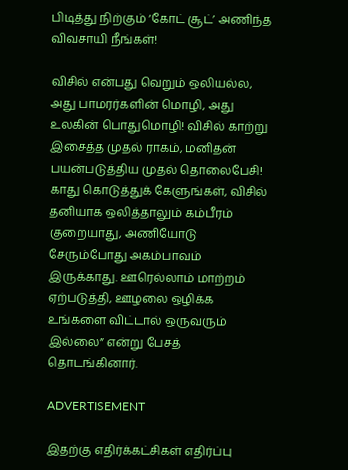பிடித்து நிற்கும் ‘கோட் சூட்’ அணிந்த விவசாயி நீங்கள்!

விசில் என்பது வெறும் ஒலியல்ல, அது பாமரர்களின் மொழி, அது உலகின் பொதுமொழி! விசில் காற்று இசைத்த முதல் ராகம், மனிதன் பயன்படுத்திய முதல் தொலைபேசி! காது கொடுத்துக் கேளுங்கள், விசில் தனியாக ஒலித்தாலும் கம்பீரம் குறையாது, அணியோடு சேரும்போது அகம்பாவம் இருக்காது. ஊரெல்லாம் மாற்றம் ஏற்படுத்தி, ஊழலை ஒழிக்க உங்களை விட்டால் ஒருவரும் இல்லை” என்று பேசத் தொடங்கினார்.

ADVERTISEMENT

இதற்கு எதிர்க்கட்சிகள் எதிர்ப்பு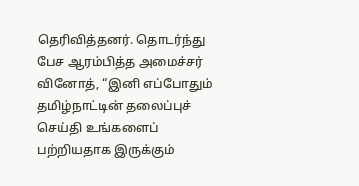தெரிவித்தனர். தொடர்ந்து பேச ஆரம்பித்த அமைச்சர் வினோத், “இனி எப்போதும் தமிழ்நாட்டின் தலைப்புச் செய்தி உங்களைப் பற்றியதாக இருக்கும்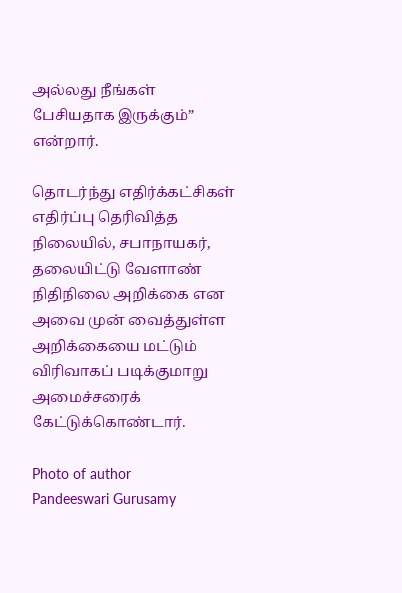அல்லது நீங்கள் பேசியதாக இருக்கும்” என்றார்.

தொடர்ந்து எதிர்க்கட்சிகள் எதிர்ப்பு தெரிவித்த நிலையில், சபாநாயகர், தலையிட்டு வேளாண் நிதிநிலை அறிக்கை என அவை முன் வைத்துள்ள அறிக்கையை மட்டும் விரிவாகப் படிக்குமாறு அமைச்சரைக் கேட்டுக்கொண்டார்.

Photo of author
Pandeeswari Gurusamy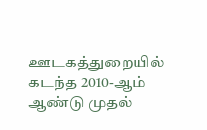ஊடகத்துறையில் கடந்த 2010-ஆம் ஆண்டு முதல்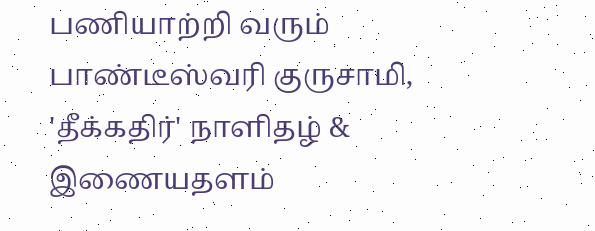பணியாற்றி வரும் பாண்டீஸ்வரி குருசாமி, 'தீக்கதிர்' நாளிதழ் & இணையதளம்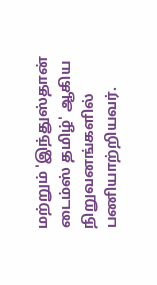மற்றும் 'இந்துஸ்தான் டைம்ஸ் தமிழ்' ஆகிய நிறுவனங்களில் பணியாற்றியவர்.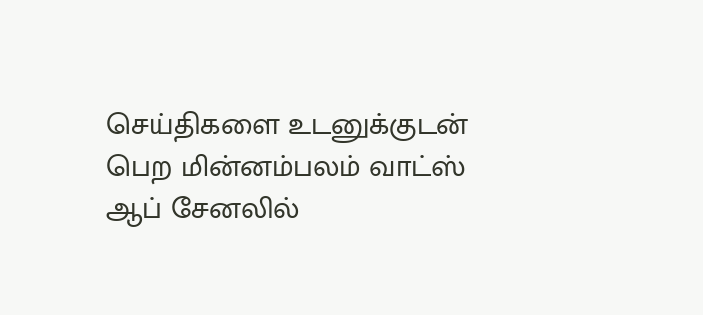செய்திகளை உடனுக்குடன் பெற மின்னம்பலம் வாட்ஸ் ஆப் சேனலில்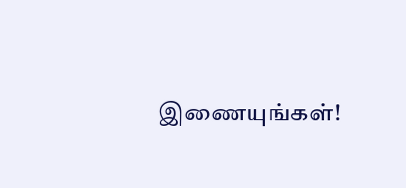இணையுங்கள்!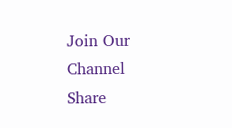Join Our Channel
Share